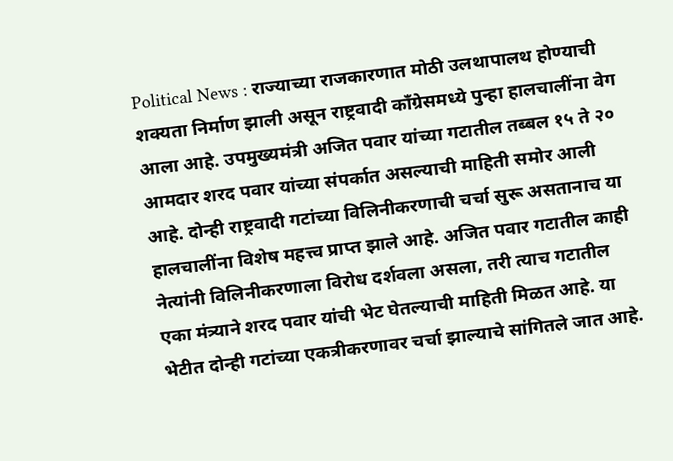Political News : राज्याच्या राजकारणात मोठी उलथापालथ होण्याची शक्यता निर्माण झाली असून राष्ट्रवादी काँग्रेसमध्ये पुन्हा हालचालींना वेग आला आहे. उपमुख्यमंत्री अजित पवार यांच्या गटातील तब्बल १५ ते २० आमदार शरद पवार यांच्या संपर्कात असल्याची माहिती समोर आली आहे. दोन्ही राष्ट्रवादी गटांच्या विलिनीकरणाची चर्चा सुरू असतानाच या हालचालींना विशेष महत्त्व प्राप्त झाले आहे. अजित पवार गटातील काही नेत्यांनी विलिनीकरणाला विरोध दर्शवला असला, तरी त्याच गटातील एका मंत्र्याने शरद पवार यांची भेट घेतल्याची माहिती मिळत आहे. या भेटीत दोन्ही गटांच्या एकत्रीकरणावर चर्चा झाल्याचे सांगितले जात आहे.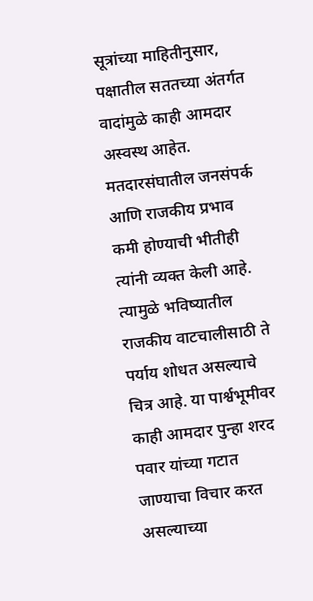सूत्रांच्या माहितीनुसार, पक्षातील सततच्या अंतर्गत वादांमुळे काही आमदार अस्वस्थ आहेत. मतदारसंघातील जनसंपर्क आणि राजकीय प्रभाव कमी होण्याची भीतीही त्यांनी व्यक्त केली आहे. त्यामुळे भविष्यातील राजकीय वाटचालीसाठी ते पर्याय शोधत असल्याचे चित्र आहे. या पार्श्वभूमीवर काही आमदार पुन्हा शरद पवार यांच्या गटात जाण्याचा विचार करत असल्याच्या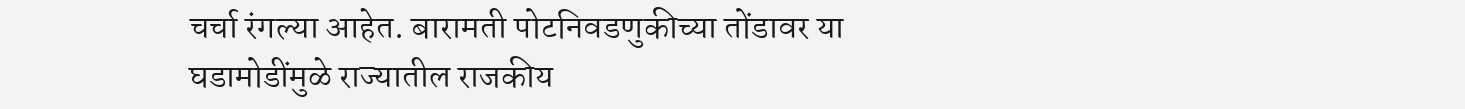चर्चा रंगल्या आहेत. बारामती पोटनिवडणुकीच्या तोंडावर या घडामोडींमुळे राज्यातील राजकीय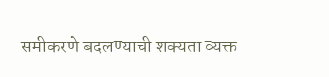समीकरणे बदलण्याची शक्यता व्यक्त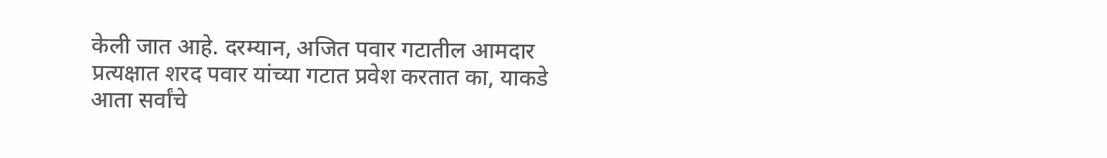केली जात आहे. दरम्यान, अजित पवार गटातील आमदार प्रत्यक्षात शरद पवार यांच्या गटात प्रवेश करतात का, याकडे आता सर्वांचे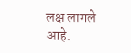लक्ष लागले आहे.